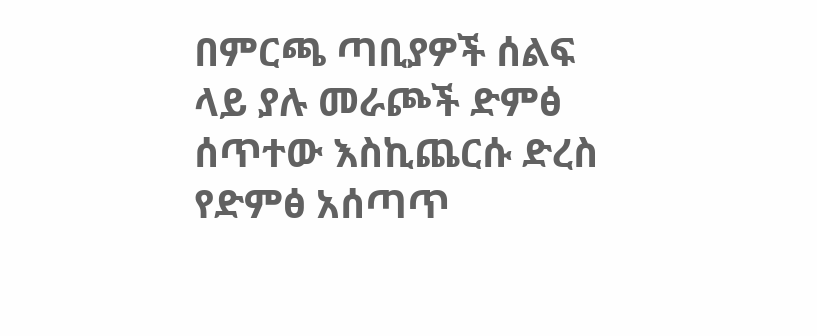በምርጫ ጣቢያዎች ሰልፍ ላይ ያሉ መራጮች ድምፅ ሰጥተው እስኪጨርሱ ድረስ የድምፅ አሰጣጥ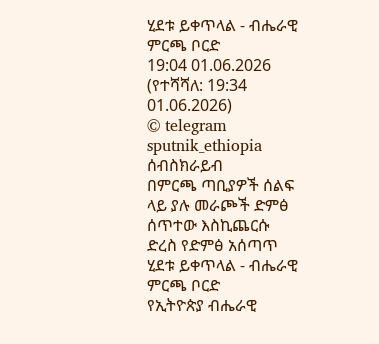ሂደቱ ይቀጥላል - ብሔራዊ ምርጫ ቦርድ
19:04 01.06.2026 (የተሻሻለ: 19:34 01.06.2026)
© telegram sputnik_ethiopia
ሰብስክራይብ
በምርጫ ጣቢያዎች ሰልፍ ላይ ያሉ መራጮች ድምፅ ሰጥተው እስኪጨርሱ ድረስ የድምፅ አሰጣጥ ሂደቱ ይቀጥላል - ብሔራዊ ምርጫ ቦርድ
የኢትዮጵያ ብሔራዊ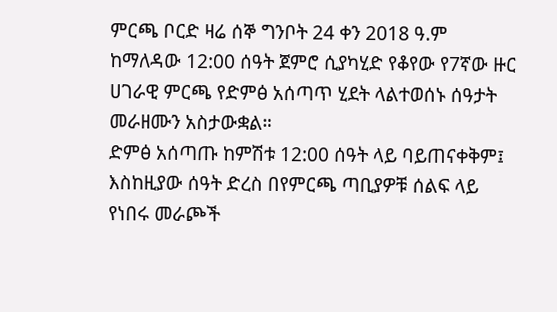ምርጫ ቦርድ ዛሬ ሰኞ ግንቦት 24 ቀን 2018 ዓ.ም ከማለዳው 12:00 ሰዓት ጀምሮ ሲያካሂድ የቆየው የ7ኛው ዙር ሀገራዊ ምርጫ የድምፅ አሰጣጥ ሂደት ላልተወሰኑ ሰዓታት መራዘሙን አስታውቋል።
ድምፅ አሰጣጡ ከምሽቱ 12:00 ሰዓት ላይ ባይጠናቀቅም፤ እስከዚያው ሰዓት ድረስ በየምርጫ ጣቢያዎቹ ሰልፍ ላይ የነበሩ መራጮች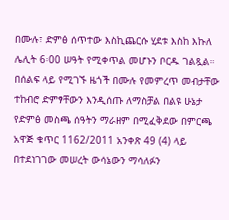በሙሉ፣ ድምፅ ሰጥተው እስኪጨርሱ ሂደቱ እስከ እኩለ ሌሊት 6፡00 ሠዓት የሚቀጥል መሆኑን ቦርዱ ገልጿል።
በሰልፍ ላይ የሚገኙ ዜጎች በሙሉ የመምረጥ መብታቸው ተከብሮ ድምፃቸውን እንዲሰጡ ለማስቻል በልዩ ሁኔታ የድምፅ መስጫ ሰዓትን ማራዘም በሚፈቅደው በምርጫ አዋጅ ቁጥር 1162/2011 አንቀጽ 49 (4) ላይ በተደነገገው መሠረት ውሳኔውን ማሳለፉን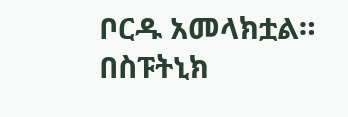ቦርዱ አመላክቷል።
በስፑትኒክ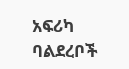አፍሪካ ባልደረቦች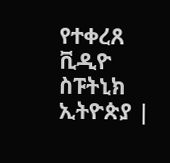የተቀረጸ ቪዲዮ
ስፑትኒክ ኢትዮጵያ |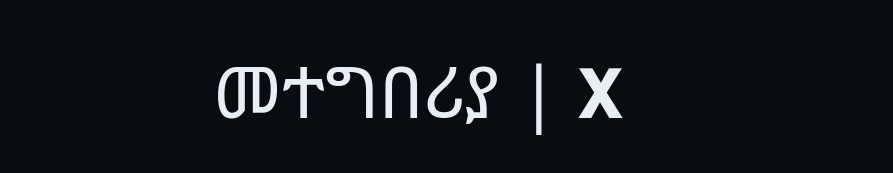መተግበሪያ | X